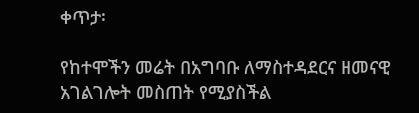ቀጥታ፡

የከተሞችን መሬት በአግባቡ ለማስተዳደርና ዘመናዊ አገልገሎት መስጠት የሚያስችል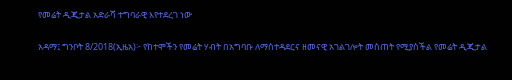የመሬት ዲጂታል አድራሻ ተግባራዊ እየተደረገ ነው

አዳማ፤ ግንቦት 8/2018(ኢዜአ)፦ የከተሞችን የመሬት ሃብት በአግባቡ ለማስተዳደርና ዘመናዊ አገልገሎት መስጠት የሚያስችል የመሬት ዲጂታል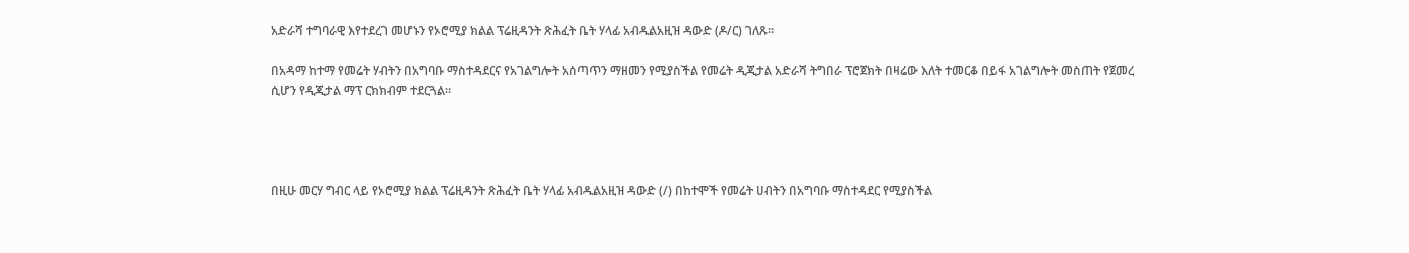አድራሻ ተግባራዊ እየተደረገ መሆኑን የኦሮሚያ ክልል ፕሬዚዳንት ጽሕፈት ቤት ሃላፊ አብዱልአዚዝ ዳውድ (ዶ/ር) ገለጹ።

በአዳማ ከተማ የመሬት ሃብትን በአግባቡ ማስተዳደርና የአገልግሎት አሰጣጥን ማዘመን የሚያስችል የመሬት ዲጂታል አድራሻ ትግበራ ፕሮጀክት በዛሬው እለት ተመርቆ በይፋ አገልግሎት መስጠት የጀመረ ሲሆን የዲጂታል ማፕ ርክክብም ተደርጓል።




በዚሁ መርሃ ግብር ላይ የኦሮሚያ ክልል ፕሬዚዳንት ጽሕፈት ቤት ሃላፊ አብዱልአዚዝ ዳውድ (/) በከተሞች የመሬት ሀብትን በአግባቡ ማስተዳደር የሚያስችል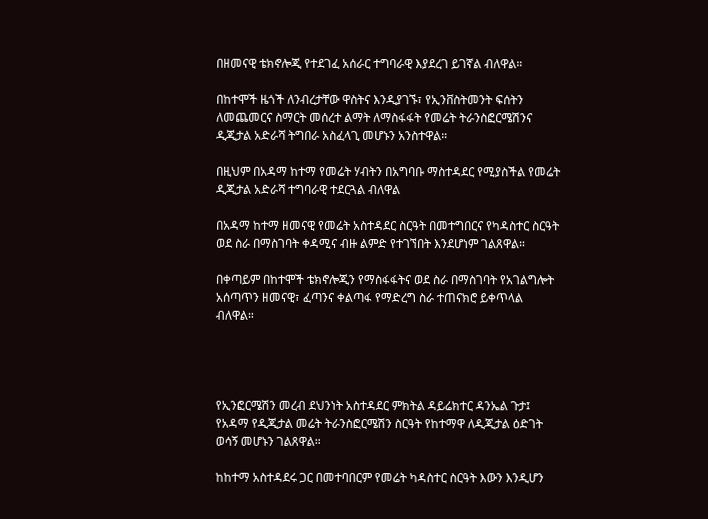በዘመናዊ ቴክኖሎጂ የተደገፈ አሰራር ተግባራዊ እያደረገ ይገኛል ብለዋል።

በከተሞች ዜጎች ለንብረታቸው ዋስትና እንዲያገኙ፣ የኢንቨስትመንት ፍሰትን ለመጨመርና ስማርት መሰረተ ልማት ለማስፋፋት የመሬት ትራንስፎርሜሽንና ዲጂታል አድራሻ ትግበራ አስፈላጊ መሆኑን አንስተዋል።

በዚህም በአዳማ ከተማ የመሬት ሃብትን በአግባቡ ማስተዳደር የሚያስችል የመሬት ዲጂታል አድራሻ ተግባራዊ ተደርጓል ብለዋል

በአዳማ ከተማ ዘመናዊ የመሬት አስተዳደር ስርዓት በመተግበርና የካዳስተር ስርዓት ወደ ስራ በማስገባት ቀዳሚና ብዙ ልምድ የተገኘበት እንደሆነም ገልጸዋል።

በቀጣይም በከተሞች ቴክኖሎጂን የማስፋፋትና ወደ ስራ በማስገባት የአገልግሎት አሰጣጥን ዘመናዊ፣ ፈጣንና ቀልጣፋ የማድረግ ስራ ተጠናክሮ ይቀጥላል ብለዋል።




የኢንፎርሜሽን መረብ ደህንነት አስተዳደር ምክትል ዳይሬክተር ዳንኤል ጉታ፤ የአዳማ የዲጂታል መሬት ትራንስፎርሜሽን ስርዓት የከተማዋ ለዲጂታል ዕድገት ወሳኝ መሆኑን ገልጸዋል።

ከከተማ አስተዳደሩ ጋር በመተባበርም የመሬት ካዳስተር ስርዓት እውን እንዲሆን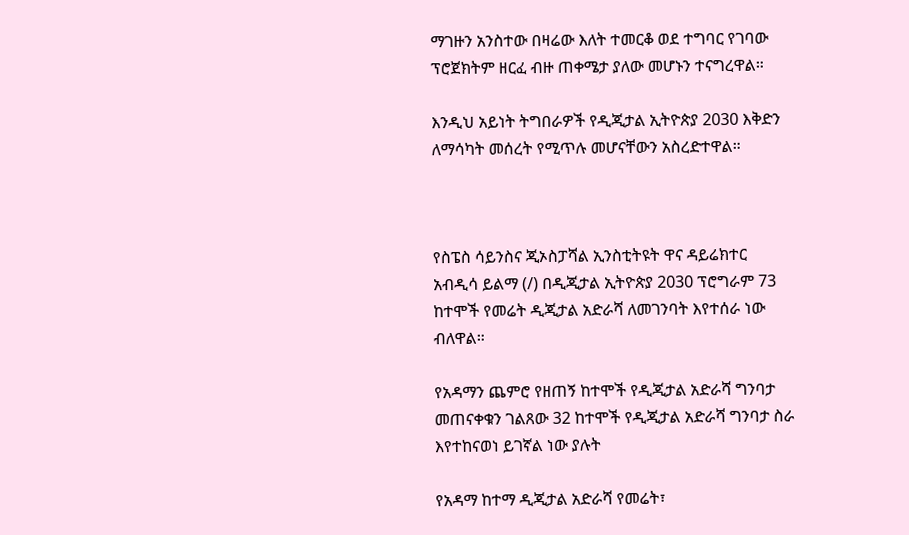ማገዙን አንስተው በዛሬው እለት ተመርቆ ወደ ተግባር የገባው ፕሮጀክትም ዘርፈ ብዙ ጠቀሜታ ያለው መሆኑን ተናግረዋል።

እንዲህ አይነት ትግበራዎች የዲጂታል ኢትዮጵያ 2030 እቅድን ለማሳካት መሰረት የሚጥሉ መሆናቸውን አስረድተዋል።



የስፔስ ሳይንስና ጂኦስፓሻል ኢንስቲትዩት ዋና ዳይሬክተር አብዲሳ ይልማ (/) በዲጂታል ኢትዮጵያ 2030 ፕሮግራም 73 ከተሞች የመሬት ዲጂታል አድራሻ ለመገንባት እየተሰራ ነው ብለዋል።

የአዳማን ጨምሮ የዘጠኝ ከተሞች የዲጂታል አድራሻ ግንባታ መጠናቀቁን ገልጸው 32 ከተሞች የዲጂታል አድራሻ ግንባታ ስራ እየተከናወነ ይገኛል ነው ያሉት

የአዳማ ከተማ ዲጂታል አድራሻ የመሬት፣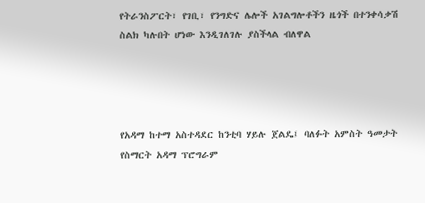የትራንስፖርት፣ የገቢ፣ የንግድና ሌሎች አገልግሎቶችን ዜጎች በተንቀሳቃሽ ስልክ ካሉበት ሆነው እንዲገለገሉ ያስችላል ብለዋል




የአዳማ ከተማ አስተዳደር ከንቲባ ሃይሉ ጀልዴ፤ ባለፉት አምስት ዓመታት የስማርት አዳማ ፕሮግራም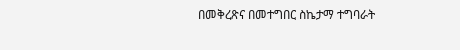በመቅረጽና በመተግበር ስኬታማ ተግባራት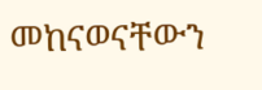መከናወናቸውን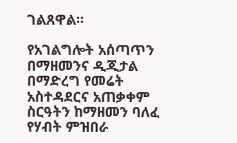ገልጸዋል።

የአገልግሎት አሰጣጥን በማዘመንና ዲጂታል በማድረግ የመሬት አስተዳደርና አጠቃቀም ስርዓትን ከማዘመን ባለፈ የሃብት ምዝበራ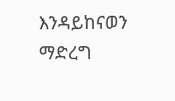እንዳይከናወን ማድረግ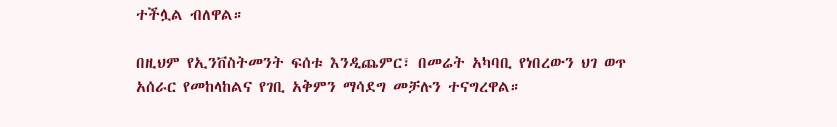ተችሏል ብለዋል።

በዚህም የኢንቨስትመንት ፍሰቱ እንዲጨምር፣ በመሬት አካባቢ የነበረውን ህገ ወጥ አሰራር የመከላከልና የገቢ አቅምን ማሳደግ መቻሉን ተናግረዋል።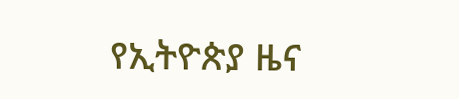የኢትዮጵያ ዜና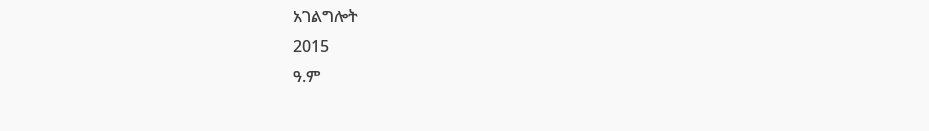አገልግሎት
2015
ዓ.ም